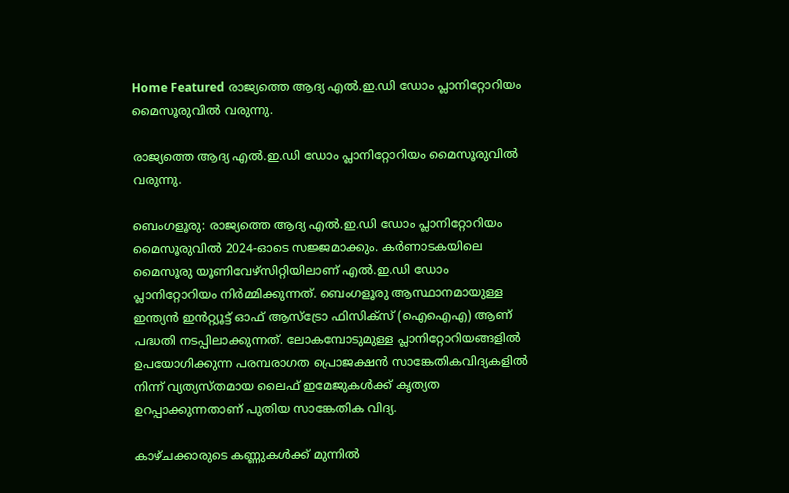Home Featured രാജ്യത്തെ ആദ്യ എൽ.ഇ.ഡി ഡോം പ്ലാനിറ്റോറിയം മൈസൂരുവിൽ വരുന്നു.

രാജ്യത്തെ ആദ്യ എൽ.ഇ.ഡി ഡോം പ്ലാനിറ്റോറിയം മൈസൂരുവിൽ വരുന്നു.

ബെംഗളൂരു: രാജ്യത്തെ ആദ്യ എൽ.ഇ.ഡി ഡോം പ്ലാനിറ്റോറിയം മൈസൂരുവിൽ 2024-ഓടെ സജ്ജമാക്കും. കർണാടകയിലെ മൈസൂരു യൂണിവേഴ്സിറ്റിയിലാണ് എൽ.ഇ.ഡി ഡോം പ്ലാനിറ്റോറിയം നിർമ്മിക്കുന്നത്. ബെംഗളൂരു ആസ്ഥാനമായുള്ള ഇന്ത്യൻ ഇൻറ്റ്യൂട്ട് ഓഫ് ആസ്ട്രോ ഫിസിക്സ് (ഐഐഎ) ആണ് പദ്ധതി നടപ്പിലാക്കുന്നത്. ലോകമ്പോടുമുള്ള പ്ലാനിറ്റോറിയങ്ങളിൽ ഉപയോഗിക്കുന്ന പരമ്പരാഗത പ്രൊജക്ഷൻ സാങ്കേതികവിദ്യകളിൽ നിന്ന് വ്യത്യസ്തമായ ലൈഫ് ഇമേജുകൾക്ക് കൃത്യത ഉറപ്പാക്കുന്നതാണ് പുതിയ സാങ്കേതിക വിദ്യ.

കാഴ്ചക്കാരുടെ കണ്ണുകൾക്ക് മുന്നിൽ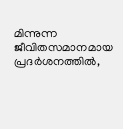മിന്നുന്ന ജീവിതസമാനമായ പ്രദർശനത്തിൽ,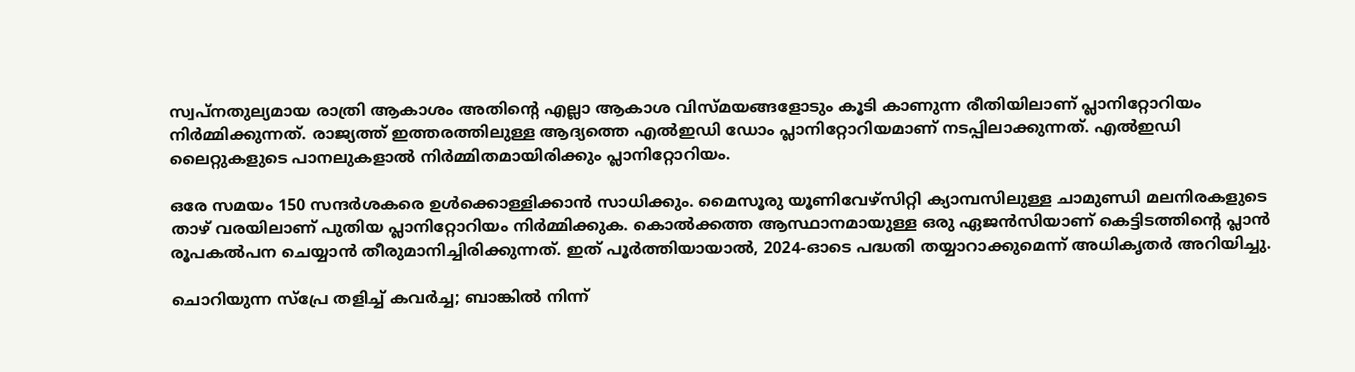സ്വപ്നതുല്യമായ രാത്രി ആകാശം അതിന്റെ എല്ലാ ആകാശ വിസ്മയങ്ങളോടും കൂടി കാണുന്ന രീതിയിലാണ് പ്ലാനിറ്റോറിയം നിർമ്മിക്കുന്നത്. രാജ്യത്ത് ഇത്തരത്തിലുള്ള ആദ്യത്തെ എൽഇഡി ഡോം പ്ലാനിറ്റോറിയമാണ് നടപ്പിലാക്കുന്നത്. എൽഇഡി ലൈറ്റുകളുടെ പാനലുകളാൽ നിർമ്മിതമായിരിക്കും പ്ലാനിറ്റോറിയം.

ഒരേ സമയം 150 സന്ദർശകരെ ഉൾക്കൊള്ളിക്കാൻ സാധിക്കും. മൈസൂരു യൂണിവേഴ്സിറ്റി ക്യാമ്പസിലുള്ള ചാമുണ്ഡി മലനിരകളുടെ താഴ് വരയിലാണ് പുതിയ പ്ലാനിറ്റോറിയം നിർമ്മിക്കുക. കൊൽക്കത്ത ആസ്ഥാനമായുള്ള ഒരു ഏജൻസിയാണ് കെട്ടിടത്തിന്റെ പ്ലാൻ രൂപകൽപന ചെയ്യാൻ തീരുമാനിച്ചിരിക്കുന്നത്. ഇത് പൂർത്തിയായാൽ, 2024-ഓടെ പദ്ധതി തയ്യാറാക്കുമെന്ന് അധികൃതർ അറിയിച്ചു.

ചൊറിയുന്ന സ്‌പ്രേ തളിച്ച്‌ കവര്‍ച്ച; ബാങ്കില്‍ നിന്ന്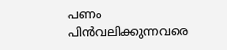പണം പിന്‍വലിക്കുന്നവരെ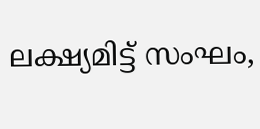ലക്ഷ്യമിട്ട് സംഘം,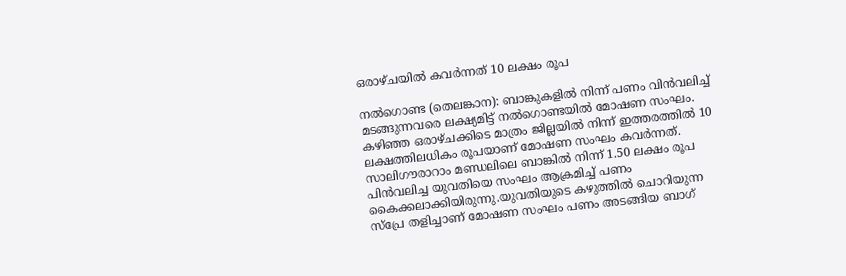ഒരാഴ്‌ചയില്‍ കവര്‍ന്നത് 10 ലക്ഷം രൂപ

നല്‍ഗൊണ്ട (തെലങ്കാന): ബാങ്കുകളില്‍ നിന്ന് പണം വിന്‍വലിച്ച്‌ മടങ്ങുന്നവരെ ലക്ഷ്യമിട്ട് നല്‍ഗൊണ്ടയില്‍ മോഷണ സംഘം. കഴിഞ്ഞ ഒരാഴ്‌ചക്കിടെ മാത്രം ജില്ലയില്‍ നിന്ന് ഇത്തരത്തില്‍ 10 ലക്ഷത്തിലധികം രൂപയാണ് മോഷണ സംഘം കവര്‍ന്നത്. സാലിഗൗരാറാം മണ്ഡലിലെ ബാങ്കില്‍ നിന്ന് 1.50 ലക്ഷം രൂപ പിന്‍വലിച്ച യുവതിയെ സംഘം ആക്രമിച്ച്‌ പണം കൈക്കലാക്കിയിരുന്നു.യുവതിയുടെ കഴുത്തില്‍ ചൊറിയുന്ന സ്‌പ്രേ തളിച്ചാണ് മോഷണ സംഘം പണം അടങ്ങിയ ബാഗ്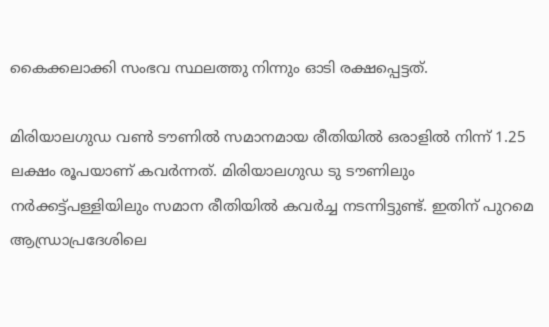കൈക്കലാക്കി സംഭവ സ്ഥലത്തു നിന്നും ഓടി രക്ഷപ്പെട്ടത്.

മിരിയാലഗുഡ വണ്‍ ടൗണില്‍ സമാനമായ രീതിയില്‍ ഒരാളില്‍ നിന്ന് 1.25 ലക്ഷം രൂപയാണ് കവര്‍ന്നത്. മിരിയാലഗുഡ ടു ടൗണിലും നര്‍ക്കട്ട്പള്ളിയിലും സമാന രീതിയില്‍ കവര്‍ച്ച നടന്നിട്ടുണ്ട്. ഇതിന് പുറമെ ആന്ധ്രാപ്രദേശിലെ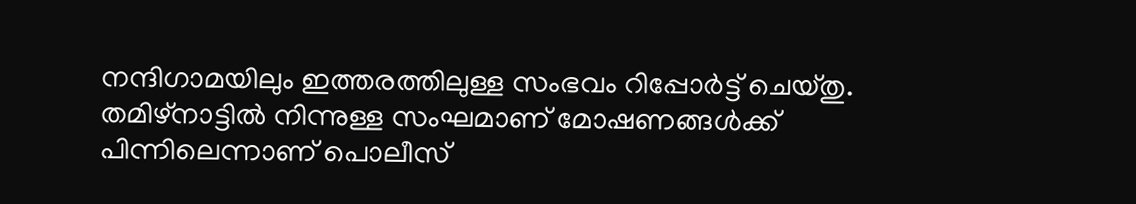നന്ദിഗാമയിലും ഇത്തരത്തിലുള്ള സംഭവം റിപ്പോര്‍ട്ട് ചെയ്‌തു. തമിഴ്‌നാട്ടില്‍ നിന്നുള്ള സംഘമാണ് മോഷണങ്ങള്‍ക്ക് പിന്നിലെന്നാണ് പൊലീസ്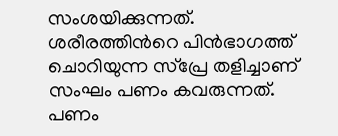സംശയിക്കുന്നത്. ശരീരത്തിന്‍റെ പിന്‍ഭാഗത്ത് ചൊറിയുന്ന സ്‌പ്രേ തളിച്ചാണ് സംഘം പണം കവരുന്നത്. പണം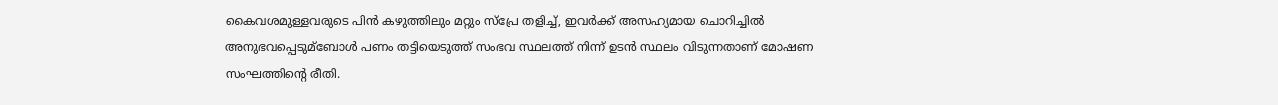കൈവശമുള്ളവരുടെ പിന്‍ കഴുത്തിലും മറ്റും സ്‌പ്രേ തളിച്ച്‌, ഇവര്‍ക്ക് അസഹ്യമായ ചൊറിച്ചില്‍ അനുഭവപ്പെടുമ്ബോള്‍ പണം തട്ടിയെടുത്ത് സംഭവ സ്ഥലത്ത് നിന്ന് ഉടന്‍ സ്ഥലം വിടുന്നതാണ് മോഷണ സംഘത്തിന്‍റെ രീതി.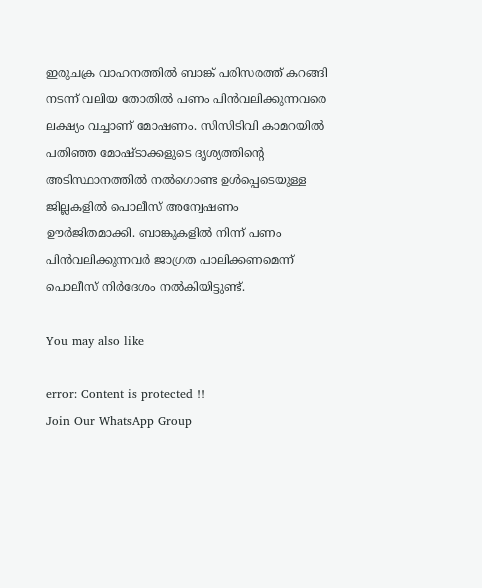ഇരുചക്ര വാഹനത്തില്‍ ബാങ്ക് പരിസരത്ത് കറങ്ങി നടന്ന് വലിയ തോതില്‍ പണം പിന്‍വലിക്കുന്നവരെ ലക്ഷ്യം വച്ചാണ് മോഷണം. സിസിടിവി കാമറയില്‍ പതിഞ്ഞ മോഷ്‌ടാക്കളുടെ ദൃശ്യത്തിന്‍റെ അടിസ്ഥാനത്തില്‍ നല്‍ഗൊണ്ട ഉള്‍പ്പെടെയുള്ള ജില്ലകളില്‍ പൊലീസ് അന്വേഷണം ഊര്‍ജിതമാക്കി. ബാങ്കുകളില്‍ നിന്ന് പണം പിന്‍വലിക്കുന്നവര്‍ ജാഗ്രത പാലിക്കണമെന്ന് പൊലീസ് നിര്‍ദേശം നല്‍കിയിട്ടുണ്ട്.

You may also like

error: Content is protected !!
Join Our WhatsApp Group